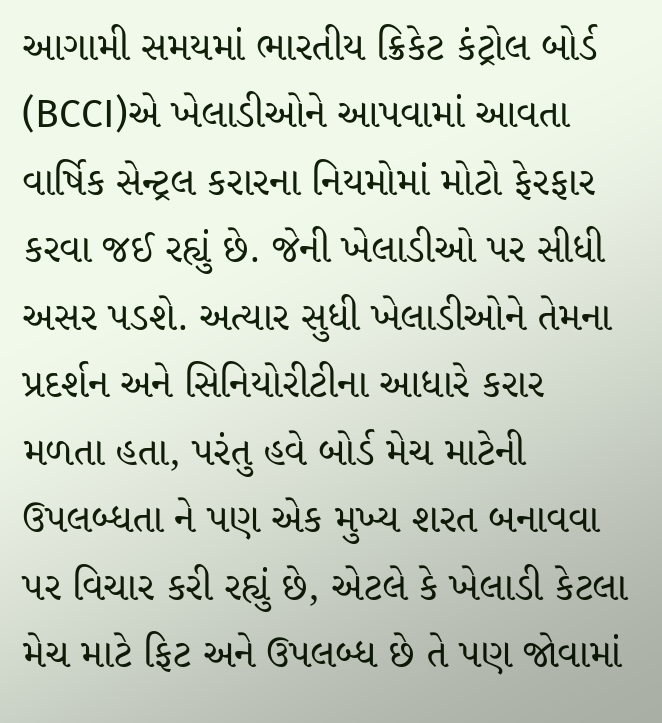આગામી સમયમાં ભારતીય ક્રિકેટ કંટ્રોલ બોર્ડ (BCCI)એ ખેલાડીઓને આપવામાં આવતા વાર્ષિક સેન્ટ્રલ કરારના નિયમોમાં મોટો ફેરફાર કરવા જઈ રહ્યું છે. જેની ખેલાડીઓ પર સીધી અસર પડશે. અત્યાર સુધી ખેલાડીઓને તેમના પ્રદર્શન અને સિનિયોરીટીના આધારે કરાર મળતા હતા, પરંતુ હવે બોર્ડ મેચ માટેની ઉપલબ્ધતા ને પણ એક મુખ્ય શરત બનાવવા પર વિચાર કરી રહ્યું છે, એટલે કે ખેલાડી કેટલા મેચ માટે ફિટ અને ઉપલબ્ધ છે તે પણ જોવામાં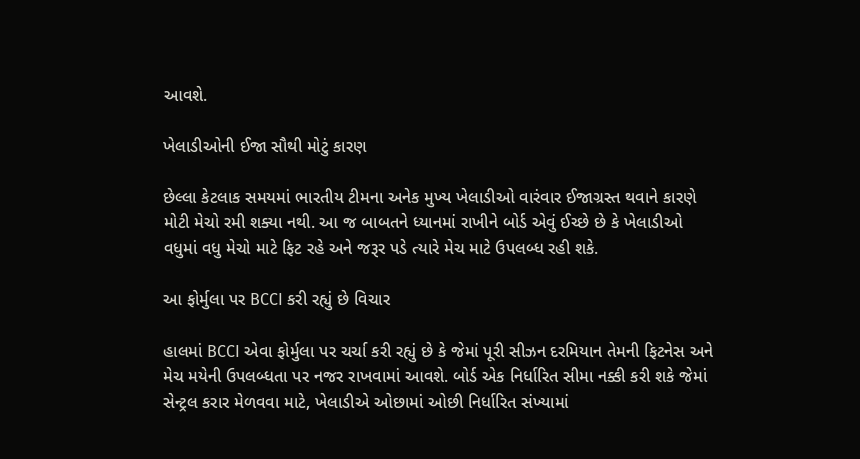આવશે.

ખેલાડીઓની ઈજા સૌથી મોટું કારણ

છેલ્લા કેટલાક સમયમાં ભારતીય ટીમના અનેક મુખ્ય ખેલાડીઓ વારંવાર ઈજાગ્રસ્ત થવાને કારણે મોટી મેચો રમી શક્યા નથી. આ જ બાબતને ધ્યાનમાં રાખીને બોર્ડ એવું ઈચ્છે છે કે ખેલાડીઓ વધુમાં વધુ મેચો માટે ફિટ રહે અને જરૂર પડે ત્યારે મેચ માટે ઉપલબ્ધ રહી શકે.

આ ફોર્મુલા પર BCCI કરી રહ્યું છે વિચાર

હાલમાં BCCI એવા ફોર્મુલા પર ચર્ચા કરી રહ્યું છે કે જેમાં પૂરી સીઝન દરમિયાન તેમની ફિટનેસ અને મેચ મયેની ઉપલબ્ધતા પર નજર રાખવામાં આવશે. બોર્ડ એક નિર્ધારિત સીમા નક્કી કરી શકે જેમાં સેન્ટ્રલ કરાર મેળવવા માટે, ખેલાડીએ ઓછામાં ઓછી નિર્ધારિત સંખ્યામાં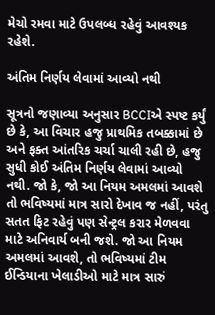મેચો રમવા માટે ઉપલબ્ધ રહેવું આવશ્યક રહેશે.

અંતિમ નિર્ણય લેવામાં આવ્યો નથી

સૂત્રનો જણાવ્યા અનુસાર BCCIએ સ્પષ્ટ કર્યું છે કે, આ વિચાર હજુ પ્રાથમિક તબક્કામાં છે અને ફક્ત આંતરિક ચર્ચા ચાલી રહી છે, હજુ સુધી કોઈ અંતિમ નિર્ણય લેવામાં આવ્યો નથી. જો કે, જો આ નિયમ અમલમાં આવશે તો ભવિષ્યમાં માત્ર સારો દેખાવ જ નહીં, પરંતુ સતત ફિટ રહેવું પણ સેન્ટ્રલ કરાર મેળવવા માટે અનિવાર્ય બની જશે. જો આ નિયમ અમલમાં આવશે, તો ભવિષ્યમાં ટીમ ઈન્ડિયાના ખેલાડીઓ માટે માત્ર સારું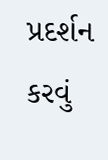પ્રદર્શન કરવું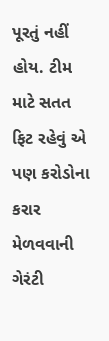પૂરતું નહીં હોય. ટીમ માટે સતત ફિટ રહેવું એ પણ કરોડોના કરાર મેળવવાની ગેરંટી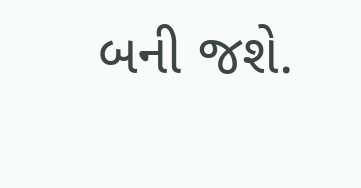બની જશે.